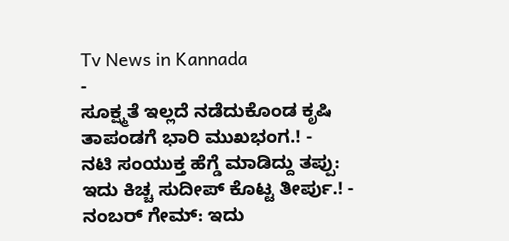Tv News in Kannada
-
ಸೂಕ್ಷ್ಮತೆ ಇಲ್ಲದೆ ನಡೆದುಕೊಂಡ ಕೃಷಿ ತಾಪಂಡಗೆ ಭಾರಿ ಮುಖಭಂಗ.! -
ನಟಿ ಸಂಯುಕ್ತ ಹೆಗ್ಡೆ ಮಾಡಿದ್ದು ತಪ್ಪು: ಇದು ಕಿಚ್ಚ ಸುದೀಪ್ ಕೊಟ್ಟ ತೀರ್ಪು.! -
ನಂಬರ್ ಗೇಮ್: ಇದು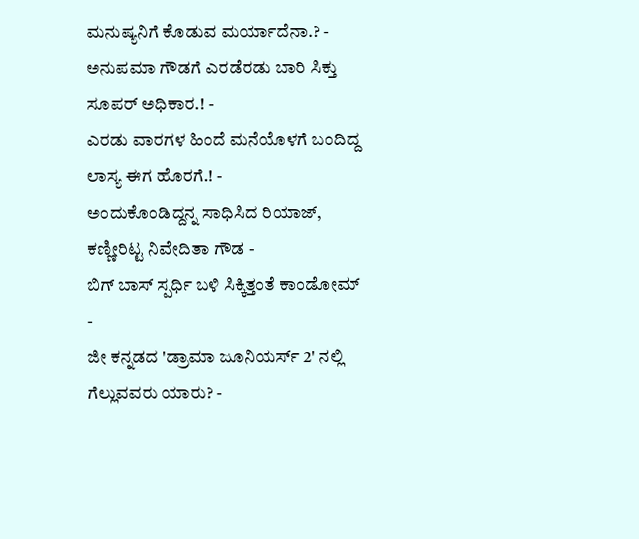ಮನುಷ್ಯನಿಗೆ ಕೊಡುವ ಮರ್ಯಾದೆನಾ.? -
ಅನುಪಮಾ ಗೌಡಗೆ ಎರಡೆರಡು ಬಾರಿ ಸಿಕ್ತು ಸೂಪರ್ ಅಧಿಕಾರ.! -
ಎರಡು ವಾರಗಳ ಹಿಂದೆ ಮನೆಯೊಳಗೆ ಬಂದಿದ್ದ ಲಾಸ್ಯ ಈಗ ಹೊರಗೆ.! -
ಅಂದುಕೊಂಡಿದ್ದನ್ನ ಸಾಧಿಸಿದ ರಿಯಾಜ್, ಕಣ್ಣೀರಿಟ್ಟ ನಿವೇದಿತಾ ಗೌಡ -
ಬಿಗ್ ಬಾಸ್ ಸ್ಪರ್ಧಿ ಬಳಿ ಸಿಕ್ಕಿತ್ತಂತೆ ಕಾಂಡೋಮ್ -
ಜೀ ಕನ್ನಡದ 'ಡ್ರಾಮಾ ಜೂನಿಯರ್ಸ್ 2' ನಲ್ಲಿ ಗೆಲ್ಲುವವರು ಯಾರು? -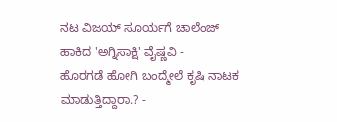ನಟ ವಿಜಯ್ ಸೂರ್ಯಗೆ ಚಾಲೆಂಜ್ ಹಾಕಿದ 'ಅಗ್ನಿಸಾಕ್ಷಿ' ವೈಷ್ಣವಿ -
ಹೊರಗಡೆ ಹೋಗಿ ಬಂದ್ಮೇಲೆ ಕೃಷಿ ನಾಟಕ ಮಾಡುತ್ತಿದ್ದಾರಾ.? -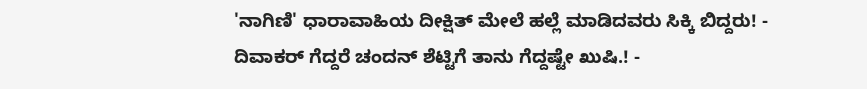'ನಾಗಿಣಿ' ಧಾರಾವಾಹಿಯ ದೀಕ್ಷಿತ್ ಮೇಲೆ ಹಲ್ಲೆ ಮಾಡಿದವರು ಸಿಕ್ಕಿ ಬಿದ್ದರು! -
ದಿವಾಕರ್ ಗೆದ್ದರೆ ಚಂದನ್ ಶೆಟ್ಟಿಗೆ ತಾನು ಗೆದ್ದಷ್ಟೇ ಖುಷಿ.! -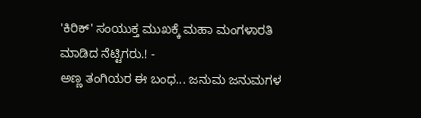'ಕಿರಿಕ್' ಸಂಯುಕ್ತ ಮುಖಕ್ಕೆ ಮಹಾ ಮಂಗಳಾರತಿ ಮಾಡಿದ ನೆಟ್ಟಿಗರು.! -
ಅಣ್ಣ ತಂಗಿಯರ ಈ ಬಂಧ... ಜನುಮ ಜನುಮಗಳ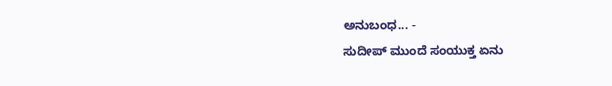ಅನುಬಂಧ... -
ಸುದೀಪ್ ಮುಂದೆ ಸಂಯುಕ್ತ ಏನು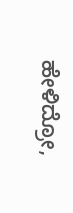ಹೇಳಿದ್ರೋ,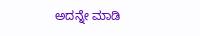ಅದನ್ನೇ ಮಾಡಿ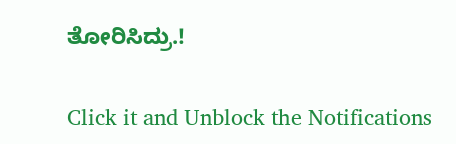ತೋರಿಸಿದ್ರು.!


Click it and Unblock the Notifications